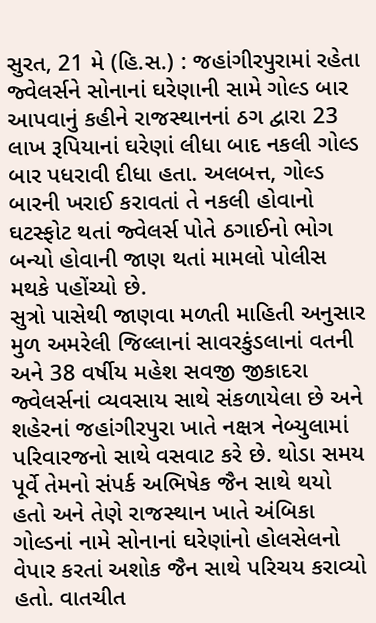સુરત, 21 મે (હિ.સ.) : જહાંગીરપુરામાં રહેતા જ્વેલર્સને સોનાનાં ઘરેણાની સામે ગોલ્ડ બાર આપવાનું કહીને રાજસ્થાનનાં ઠગ દ્વારા 23 લાખ રૂપિયાનાં ઘરેણાં લીધા બાદ નકલી ગોલ્ડ બાર પધરાવી દીધા હતા. અલબત્ત, ગોલ્ડ બારની ખરાઈ કરાવતાં તે નકલી હોવાનો ઘટસ્ફોટ થતાં જ્વેલર્સ પોતે ઠગાઈનો ભોગ બન્યો હોવાની જાણ થતાં મામલો પોલીસ મથકે પહોંચ્યો છે.
સુત્રો પાસેથી જાણવા મળતી માહિતી અનુસાર મુળ અમરેલી જિલ્લાનાં સાવરકુંડલાનાં વતની અને 38 વર્ષીય મહેશ સવજી જીકાદરા જ્વેલર્સનાં વ્યવસાય સાથે સંકળાયેલા છે અને શહેરનાં જહાંગીરપુરા ખાતે નક્ષત્ર નેબ્યુલામાં પરિવારજનો સાથે વસવાટ કરે છે. થોડા સમય પૂર્વે તેમનો સંપર્ક અભિષેક જૈન સાથે થયો હતો અને તેણે રાજસ્થાન ખાતે અંબિકા ગોલ્ડનાં નામે સોનાનાં ઘરેણાંનો હોલસેલનો વેપાર કરતાં અશોક જૈન સાથે પરિચય કરાવ્યો હતો. વાતચીત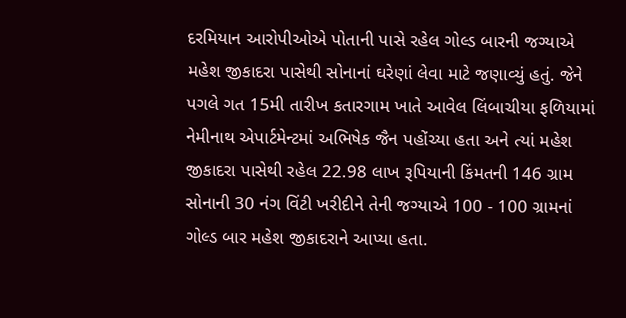દરમિયાન આરોપીઓએ પોતાની પાસે રહેલ ગોલ્ડ બારની જગ્યાએ મહેશ જીકાદરા પાસેથી સોનાનાં ઘરેણાં લેવા માટે જણાવ્યું હતું. જેને પગલે ગત 15મી તારીખ કતારગામ ખાતે આવેલ લિંબાચીયા ફળિયામાં નેમીનાથ એપાર્ટમેન્ટમાં અભિષેક જૈન પહોંચ્યા હતા અને ત્યાં મહેશ જીકાદરા પાસેથી રહેલ 22.98 લાખ રૂપિયાની કિંમતની 146 ગ્રામ સોનાની 30 નંગ વિંટી ખરીદીને તેની જગ્યાએ 100 - 100 ગ્રામનાં ગોલ્ડ બાર મહેશ જીકાદરાને આપ્યા હતા.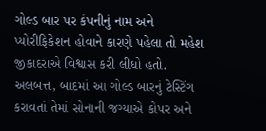ગોલ્ડ બાર પર કંપનીનું નામ અને પ્યોરીફિકેશન હોવાને કારણે પહેલા તો મહેશ જીકાદરાએ વિશ્વાસ કરી લીધો હતો. અલબત્ત, બાદમાં આ ગોલ્ડ બારનું ટેસ્ટિંગ કરાવતાં તેમાં સોનાની જગ્યાએ કોપર અને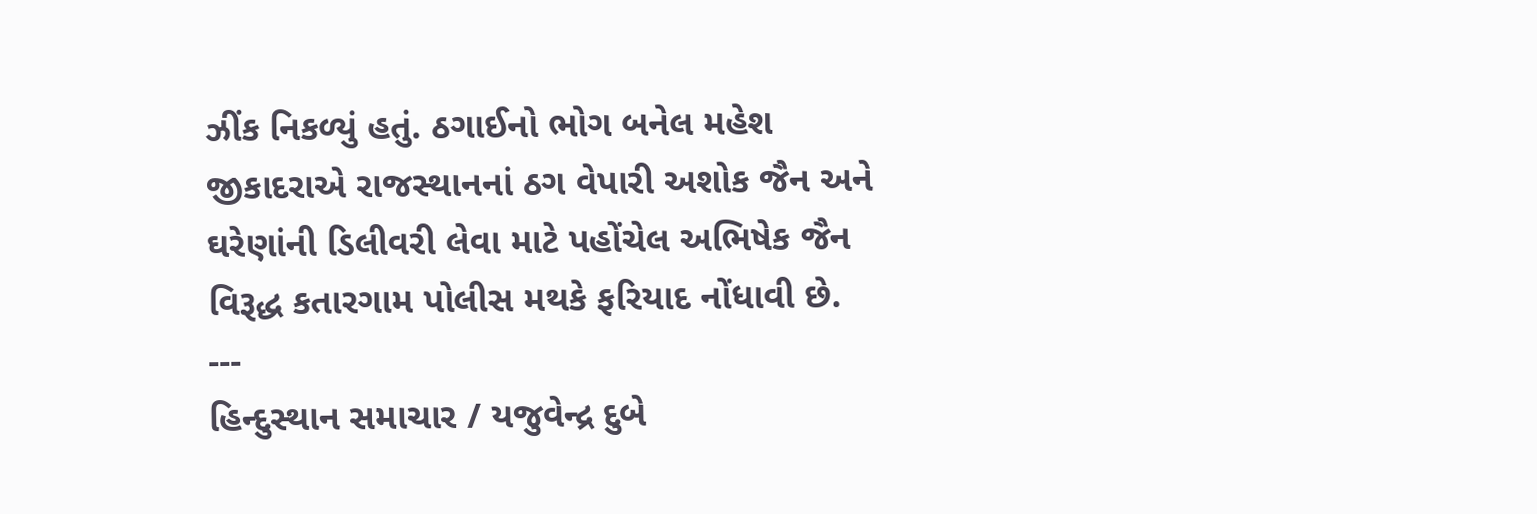ઝીંક નિકળ્યું હતું. ઠગાઈનો ભોગ બનેલ મહેશ જીકાદરાએ રાજસ્થાનનાં ઠગ વેપારી અશોક જૈન અને ઘરેણાંની ડિલીવરી લેવા માટે પહોંચેલ અભિષેક જૈન વિરૂદ્ધ કતારગામ પોલીસ મથકે ફરિયાદ નોંધાવી છે.
---
હિન્દુસ્થાન સમાચાર / યજુવેન્દ્ર દુબે